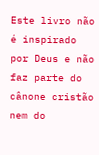Este livro não é inspirado por Deus e não faz parte do cânone cristão nem do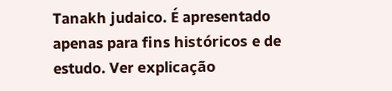Tanakh judaico. É apresentado apenas para fins históricos e de estudo. Ver explicação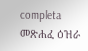completa መጽሐፈ ዕዝራ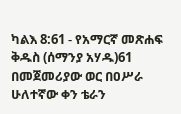ካልእ 8:61 - የአማርኛ መጽሐፍ ቅዱስ (ሰማንያ አሃዱ)61 በመጀመሪያው ወር በዐሥራ ሁለተኛው ቀን ቴራን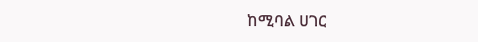ከሚባል ሀገር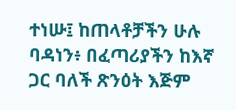ተነሡ፤ ከጠላቶቻችን ሁሉ ባዳነን፥ በፈጣሪያችን ከእኛ ጋር ባለች ጽንዕት እጅም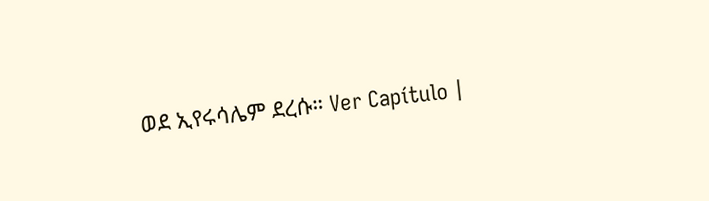ወደ ኢየሩሳሌም ደረሱ። Ver Capítulo |